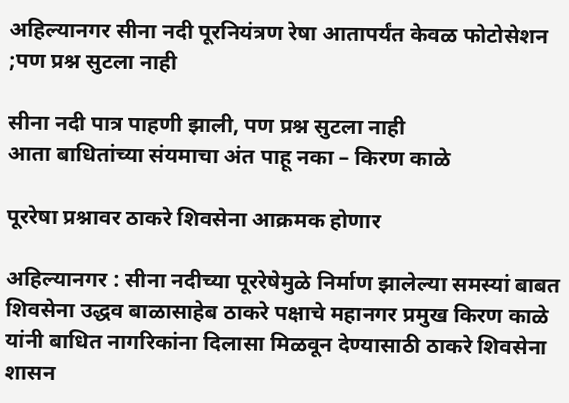अहिल्यानगर सीना नदी पूरनियंत्रण रेषा आतापर्यंत केवळ फोटोसेशन ;पण प्रश्न सुटला नाही

सीना नदी पात्र पाहणी झाली, पण प्रश्न सुटला नाही
आता बाधितांच्या संयमाचा अंत पाहू नका – किरण काळे

पूररेषा प्रश्नावर ठाकरे शिवसेना आक्रमक होणार

अहिल्यानगर : सीना नदीच्या पूररेषेमुळे निर्माण झालेल्या समस्यां बाबत शिवसेना उद्धव बाळासाहेब ठाकरे पक्षाचे महानगर प्रमुख किरण काळे यांनी बाधित नागरिकांना दिलासा मिळवून देण्यासाठी ठाकरे शिवसेना शासन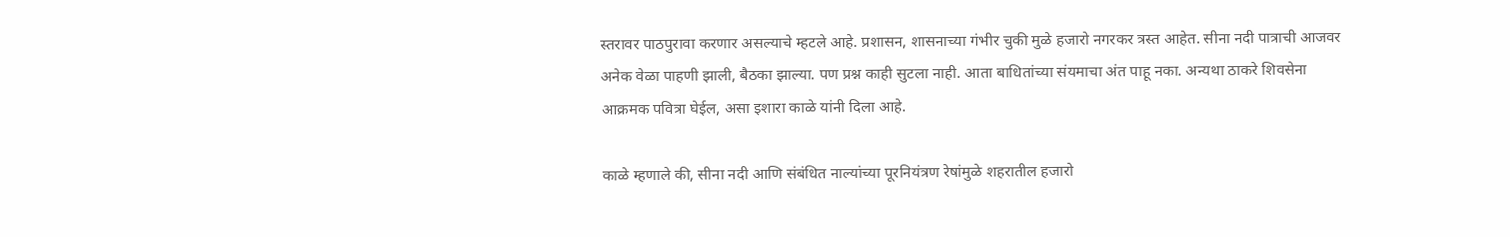स्तरावर पाठपुरावा करणार असल्याचे म्हटले आहे. प्रशासन, शासनाच्या गंभीर चुकी मुळे हजारो नगरकर त्रस्त आहेत. सीना नदी पात्राची आजवर अनेक वेळा पाहणी झाली, बैठका झाल्या. पण प्रश्न काही सुटला नाही. आता बाधितांच्या संयमाचा अंत पाहू नका. अन्यथा ठाकरे शिवसेना आक्रमक पवित्रा घेईल, असा इशारा काळे यांनी दिला आहे.

काळे म्हणाले की, सीना नदी आणि संबंधित नाल्यांच्या पूरनियंत्रण रेषांमुळे शहरातील हजारो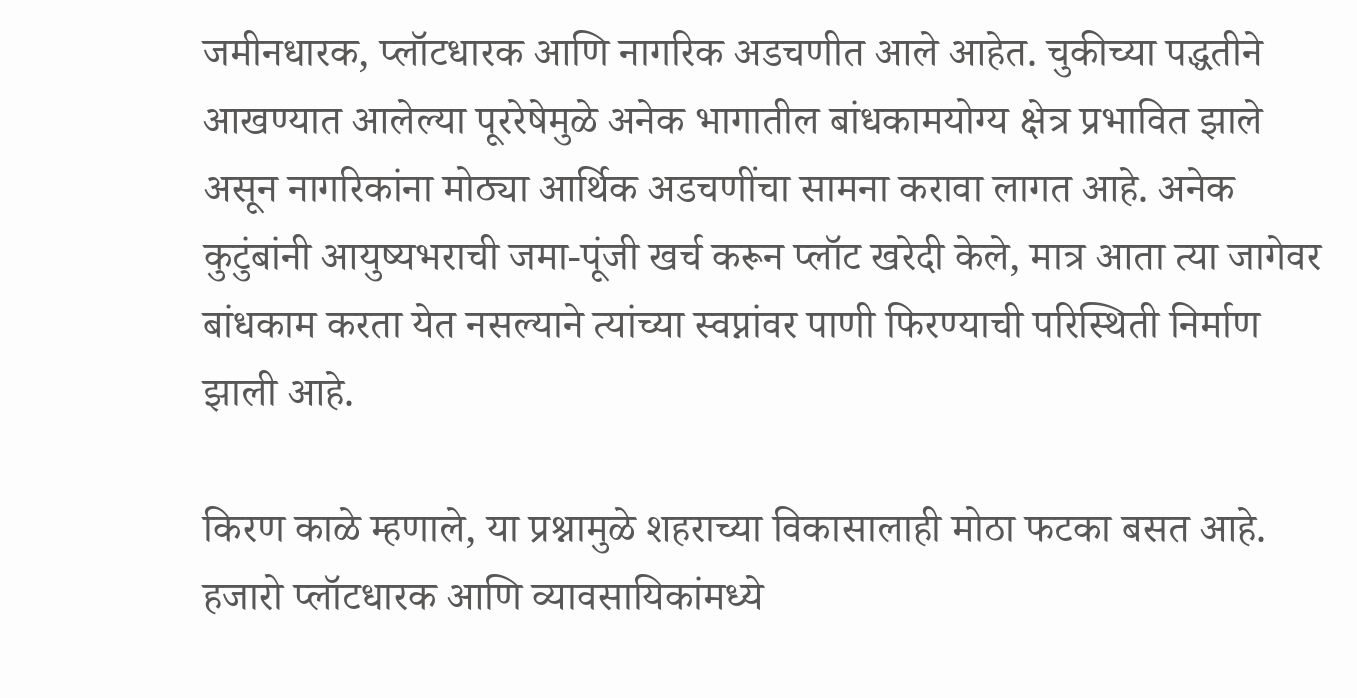जमीनधारक, प्लॉटधारक आणि नागरिक अडचणीत आले आहेत. चुकीच्या पद्धतीने आखण्यात आलेल्या पूररेषेमुळे अनेक भागातील बांधकामयोग्य क्षेत्र प्रभावित झाले असून नागरिकांना मोठ्या आर्थिक अडचणींचा सामना करावा लागत आहे. अनेक कुटुंबांनी आयुष्यभराची जमा-पूंजी खर्च करून प्लॉट खरेदी केले, मात्र आता त्या जागेवर बांधकाम करता येत नसल्याने त्यांच्या स्वप्नांवर पाणी फिरण्याची परिस्थिती निर्माण झाली आहे.

किरण काळे म्हणाले, या प्रश्नामुळे शहराच्या विकासालाही मोठा फटका बसत आहे. हजारो प्लॉटधारक आणि व्यावसायिकांमध्ये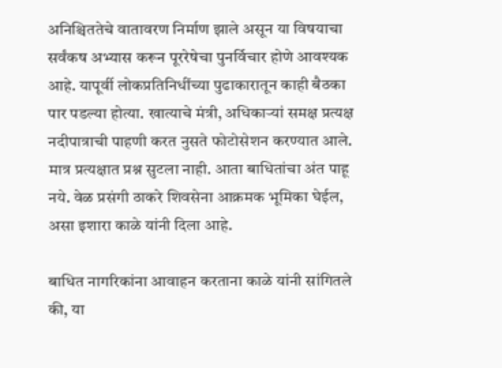अनिश्चिततेचे वातावरण निर्माण झाले असून या विषयाचा सर्वंकष अभ्यास करून पूररेषेचा पुनर्विचार होणे आवश्यक आहे. यापूर्वी लोकप्रतिनिधींच्या पुढाकारातून काही बैठका पार पडल्या होत्या. खात्याचे मंत्री, अधिकाऱ्यां समक्ष प्रत्यक्ष नदीपात्राची पाहणी करत नुसते फोटोसेशन करण्यात आले. मात्र प्रत्यक्षात प्रश्न सुटला नाही. आता बाधितांचा अंत पाहू नये. वेळ प्रसंगी ठाकरे शिवसेना आक्रमक भूमिका घेईल, असा इशारा काळे यांनी दिला आहे.

बाधित नागरिकांना आवाहन करताना काळे यांनी सांगितले की, या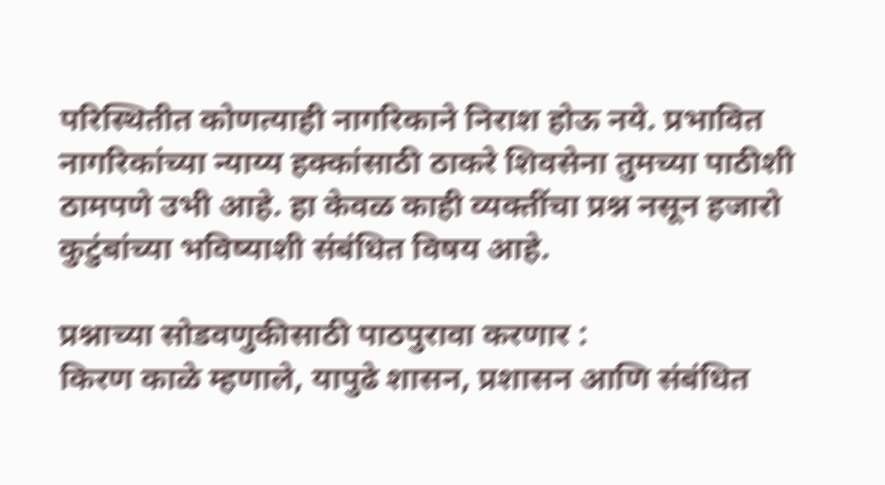परिस्थितीत कोणत्याही नागरिकाने निराश होऊ नये. प्रभावित नागरिकांच्या न्याय्य हक्कांसाठी ठाकरे शिवसेना तुमच्या पाठीशी ठामपणे उभी आहे. हा केवळ काही व्यक्तींचा प्रश्न नसून हजारो कुटुंबांच्या भविष्याशी संबंधित विषय आहे.

प्रश्नाच्या सोडवणुकीसाठी पाठपुरावा करणार :
किरण काळे म्हणाले, यापुढे शासन, प्रशासन आणि संबंधित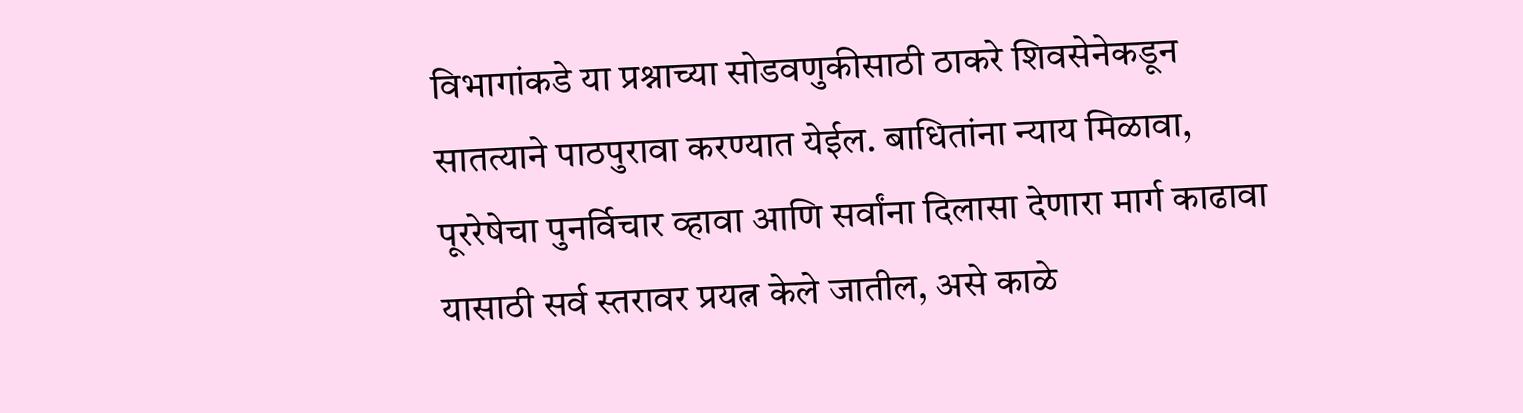विभागांकडे या प्रश्नाच्या सोडवणुकीसाठी ठाकरे शिवसेनेकडून सातत्याने पाठपुरावा करण्यात येईल. बाधितांना न्याय मिळावा, पूररेषेचा पुनर्विचार व्हावा आणि सर्वांना दिलासा देणारा मार्ग काढावा यासाठी सर्व स्तरावर प्रयत्न केले जातील, असे काळे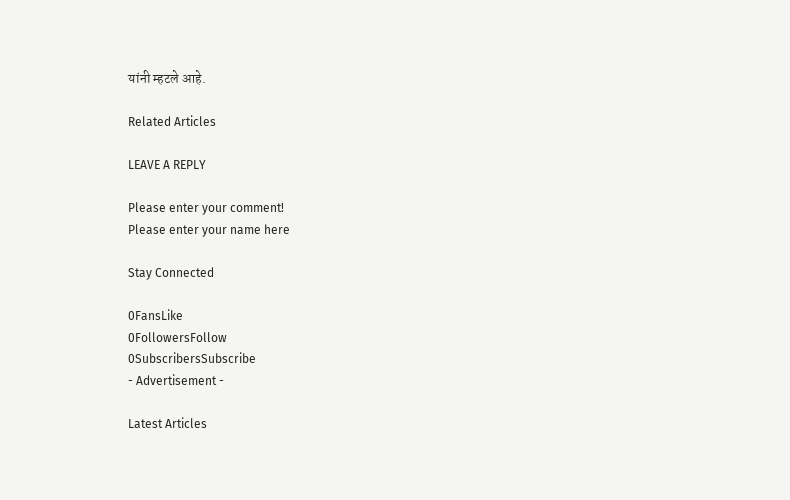यांनी म्हटले आहे.

Related Articles

LEAVE A REPLY

Please enter your comment!
Please enter your name here

Stay Connected

0FansLike
0FollowersFollow
0SubscribersSubscribe
- Advertisement -

Latest Articles